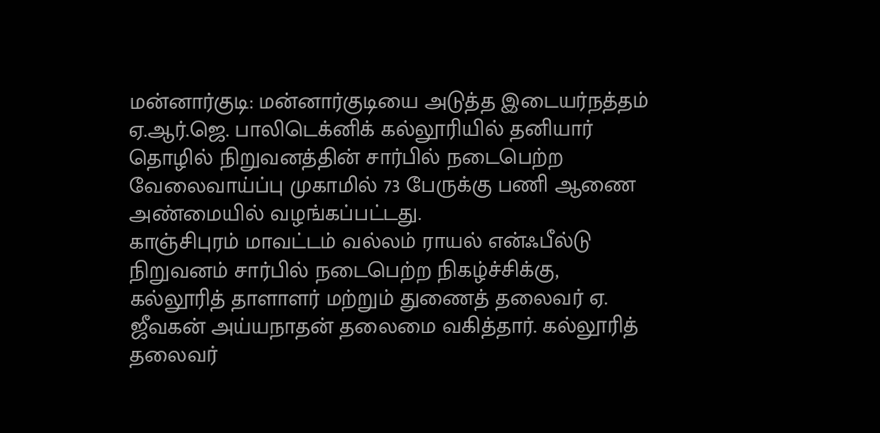மன்னார்குடி: மன்னார்குடியை அடுத்த இடையர்நத்தம் ஏ.ஆர்.ஜெ. பாலிடெக்னிக் கல்லூரியில் தனியார் தொழில் நிறுவனத்தின் சார்பில் நடைபெற்ற வேலைவாய்ப்பு முகாமில் 73 பேருக்கு பணி ஆணை அண்மையில் வழங்கப்பட்டது.
காஞ்சிபுரம் மாவட்டம் வல்லம் ராயல் என்ஃபீல்டு நிறுவனம் சார்பில் நடைபெற்ற நிகழ்ச்சிக்கு, கல்லூரித் தாளாளர் மற்றும் துணைத் தலைவர் ஏ. ஜீவகன் அய்யநாதன் தலைமை வகித்தார். கல்லூரித் தலைவர்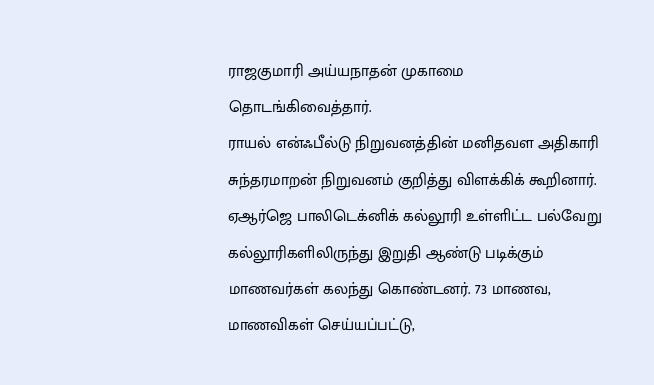ராஜகுமாரி அய்யநாதன் முகாமை தொடங்கிவைத்தார்.
ராயல் என்ஃபீல்டு நிறுவனத்தின் மனிதவள அதிகாரி சுந்தரமாறன் நிறுவனம் குறித்து விளக்கிக் கூறினார்.
ஏஆர்ஜெ பாலிடெக்னிக் கல்லூரி உள்ளிட்ட பல்வேறு கல்லூரிகளிலிருந்து இறுதி ஆண்டு படிக்கும் மாணவர்கள் கலந்து கொண்டனர். 73 மாணவ, மாணவிகள் செய்யப்பட்டு,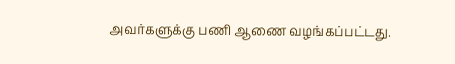அவர்களுக்கு பணி ஆணை வழங்கப்பட்டது.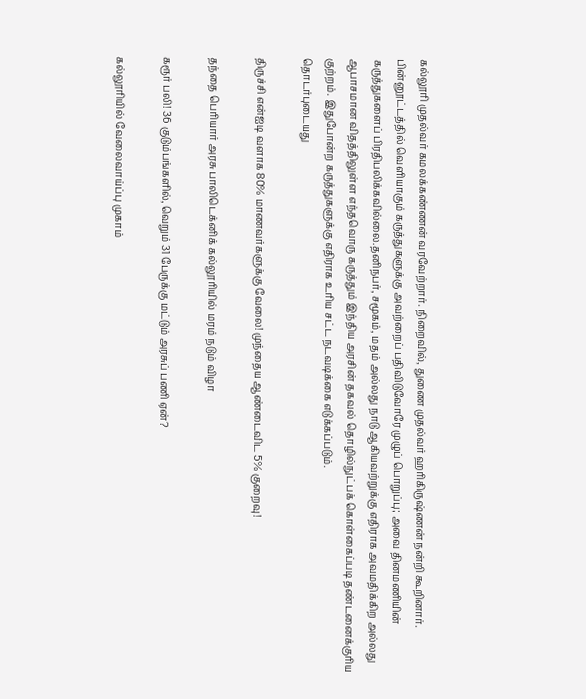கல்லூரி முதல்வர் கமலக்கண்ணன் வரவேற்றார். நிறைவில், துணை முதல்வர் ஹரிகிருஷ்ணன் நன்றி கூறினார்.
பின்னூட்டத்தில் வெளியாகும் கருத்துகளுக்கு அவற்றைப் பதிவிடுவோரே முழுப் பொறுப்பு; அவை தினமணியின் கருத்துகளைப் பிரதிபலிக்கவில்லை.தனிநபர், சமூகம், மதம் அல்லது நாடு ஆகியவற்றுக்கு எதிராக அவமதிக்கிற அல்லது ஆபாசமான விதத்திலுள்ள எந்தவொரு கருத்தும் இந்திய அரசின் தகவல் தொழில்நுட்பக் கொள்கைப்படி தண்டனைக்குரிய குற்றம். இதுபோன்ற கருத்துகளுக்கு எதிராக உரிய சட்ட நடவடிக்கை எடுக்கப்படும்.
தொடர்புடையது

திருச்சி என்ஐடி வளாக 80% மாணவர்களுக்கு வேலை! முந்தைய ஆண்டைவிட 5% குறைவு!

தந்தை பெரியார் அரசு பாலிடெக்னிக் கல்லூரியில் மரம் நடும் விழா

கரூர் பலி! 36 குடும்பங்களில், வெறும் 31 பேருக்கு மட்டும் அரசுப் பணி ஏன்?

கல்லூரியில் வேலைவாய்ப்பு முகாம்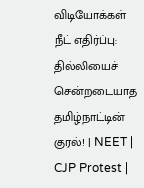விடியோக்கள்
நீட் எதிர்ப்பு: தில்லியைச் சென்றடையாத தமிழ்நாட்டின் குரல்! | NEET | CJP Protest |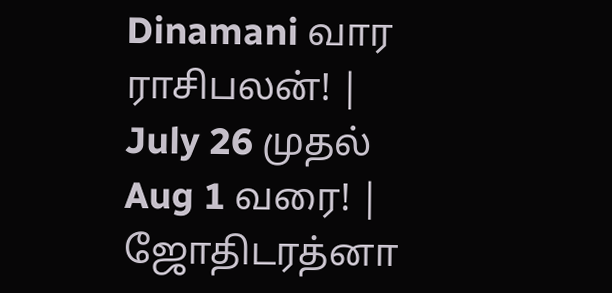Dinamani வார ராசிபலன்! | July 26 முதல் Aug 1 வரை! | ஜோதிடரத்னா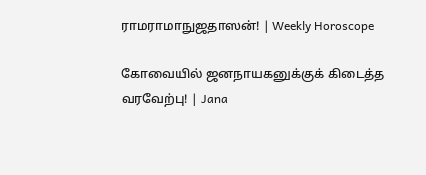ராமராமாநுஜதாஸன்! | Weekly Horoscope

கோவையில் ஜனநாயகனுக்குக் கிடைத்த வரவேற்பு! | Jana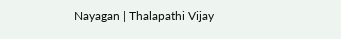Nayagan | Thalapathi Vijay